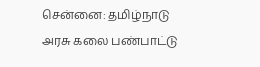சென்னை: தமிழ்நாடு அரசு கலை பண்பாட்டு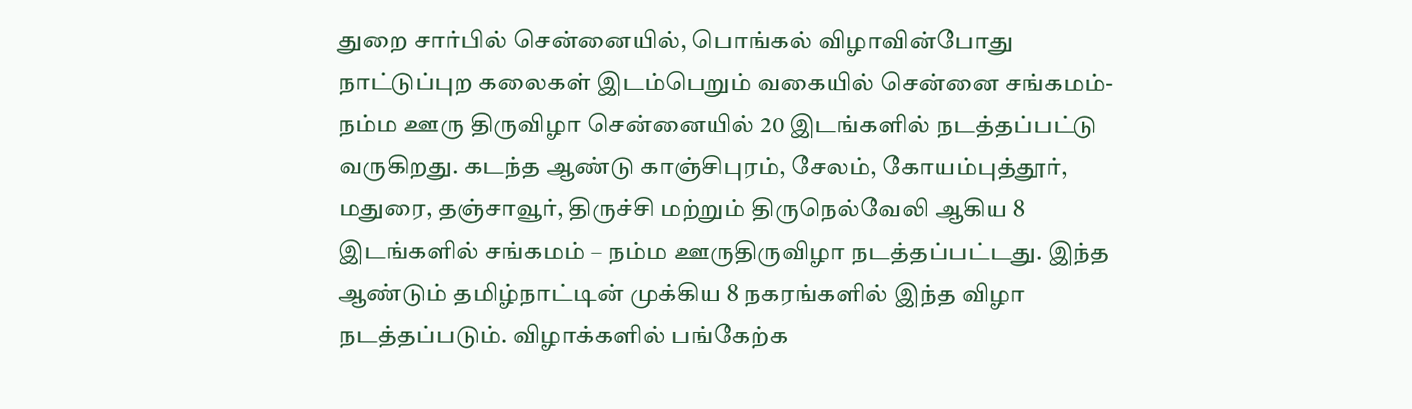துறை சார்பில் சென்னையில், பொங்கல் விழாவின்போது நாட்டுப்புற கலைகள் இடம்பெறும் வகையில் சென்னை சங்கமம்-நம்ம ஊரு திருவிழா சென்னையில் 20 இடங்களில் நடத்தப்பட்டு வருகிறது. கடந்த ஆண்டு காஞ்சிபுரம், சேலம், கோயம்புத்தூர், மதுரை, தஞ்சாவூர், திருச்சி மற்றும் திருநெல்வேலி ஆகிய 8 இடங்களில் சங்கமம் – நம்ம ஊருதிருவிழா நடத்தப்பட்டது. இந்த ஆண்டும் தமிழ்நாட்டின் முக்கிய 8 நகரங்களில் இந்த விழா நடத்தப்படும். விழாக்களில் பங்கேற்க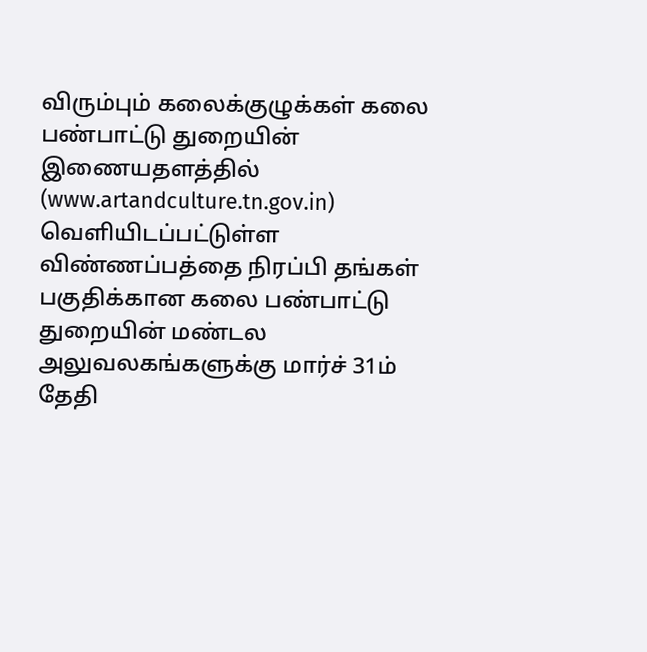விரும்பும் கலைக்குழுக்கள் கலை பண்பாட்டு துறையின் இணையதளத்தில் (www.artandculture.tn.gov.in) வெளியிடப்பட்டுள்ள விண்ணப்பத்தை நிரப்பி தங்கள் பகுதிக்கான கலை பண்பாட்டு துறையின் மண்டல அலுவலகங்களுக்கு மார்ச் 31ம் தேதி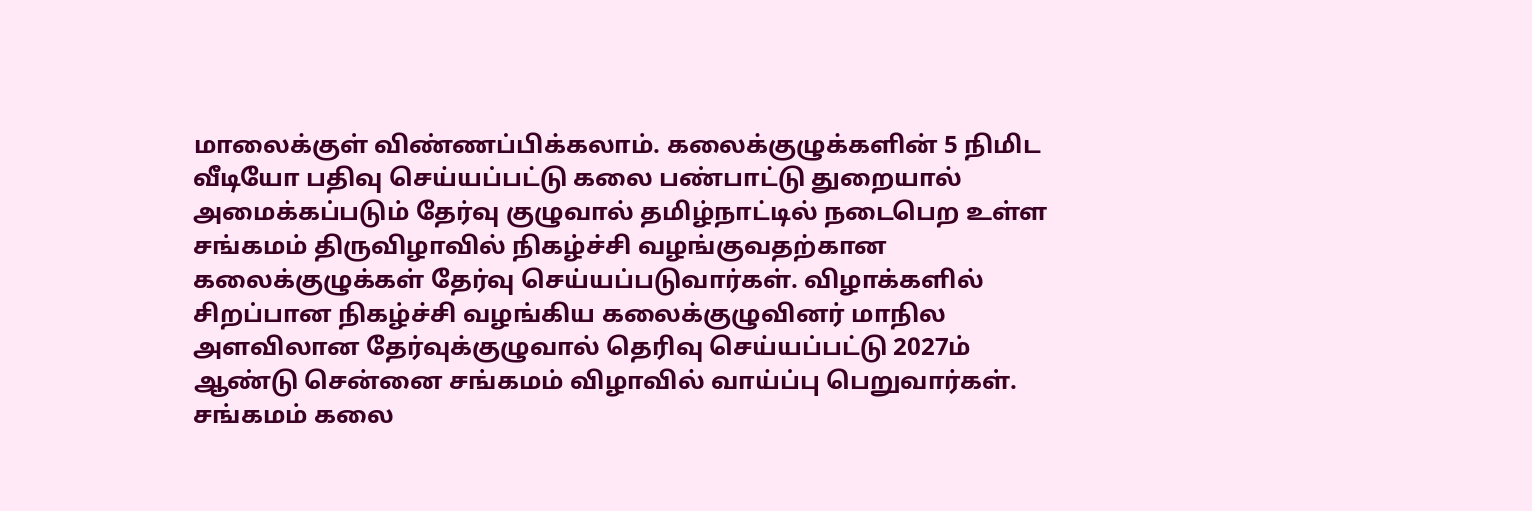மாலைக்குள் விண்ணப்பிக்கலாம். கலைக்குழுக்களின் 5 நிமிட வீடியோ பதிவு செய்யப்பட்டு கலை பண்பாட்டு துறையால் அமைக்கப்படும் தேர்வு குழுவால் தமிழ்நாட்டில் நடைபெற உள்ள சங்கமம் திருவிழாவில் நிகழ்ச்சி வழங்குவதற்கான கலைக்குழுக்கள் தேர்வு செய்யப்படுவார்கள். விழாக்களில் சிறப்பான நிகழ்ச்சி வழங்கிய கலைக்குழுவினர் மாநில அளவிலான தேர்வுக்குழுவால் தெரிவு செய்யப்பட்டு 2027ம் ஆண்டு சென்னை சங்கமம் விழாவில் வாய்ப்பு பெறுவார்கள்.
சங்கமம் கலை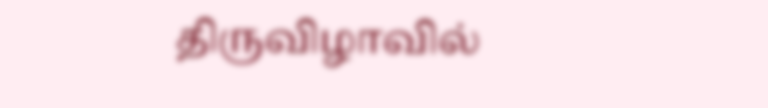திருவிழாவில்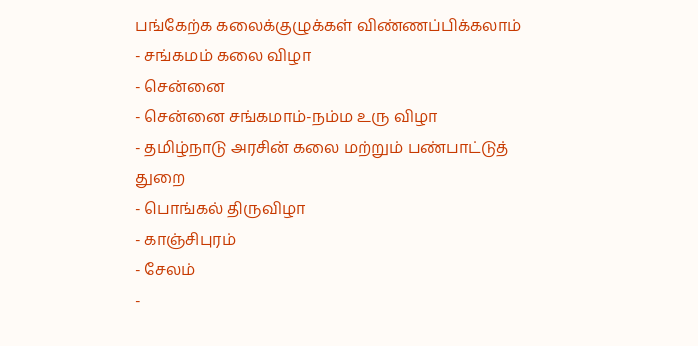பங்கேற்க கலைக்குழுக்கள் விண்ணப்பிக்கலாம்
- சங்கமம் கலை விழா
- சென்னை
- சென்னை சங்கமாம்-நம்ம உரு விழா
- தமிழ்நாடு அரசின் கலை மற்றும் பண்பாட்டுத் துறை
- பொங்கல் திருவிழா
- காஞ்சிபுரம்
- சேலம்
-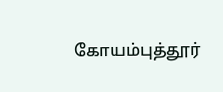கோயம்புத்தூர்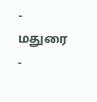- மதுரை
-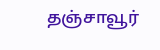தஞ்சாவூர்